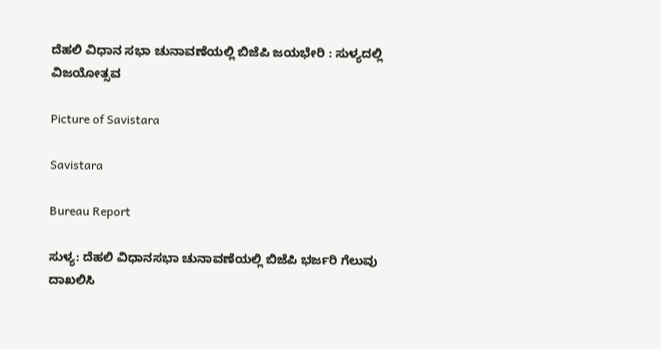ದೆಹಲಿ ವಿಧಾನ ಸಭಾ ಚುನಾವಣೆಯಲ್ಲಿ ಬಿಜೆಪಿ ಜಯಭೇರಿ : ಸುಳ್ಯದಲ್ಲಿ ವಿಜಯೋತ್ಸವ

Picture of Savistara

Savistara

Bureau Report

ಸುಳ್ಯ: ದೆಹಲಿ ವಿಧಾನಸಭಾ ಚುನಾವಣೆಯಲ್ಲಿ ಬಿಜೆಪಿ ಭರ್ಜರಿ ಗೆಲುವು ದಾಖಲಿಸಿ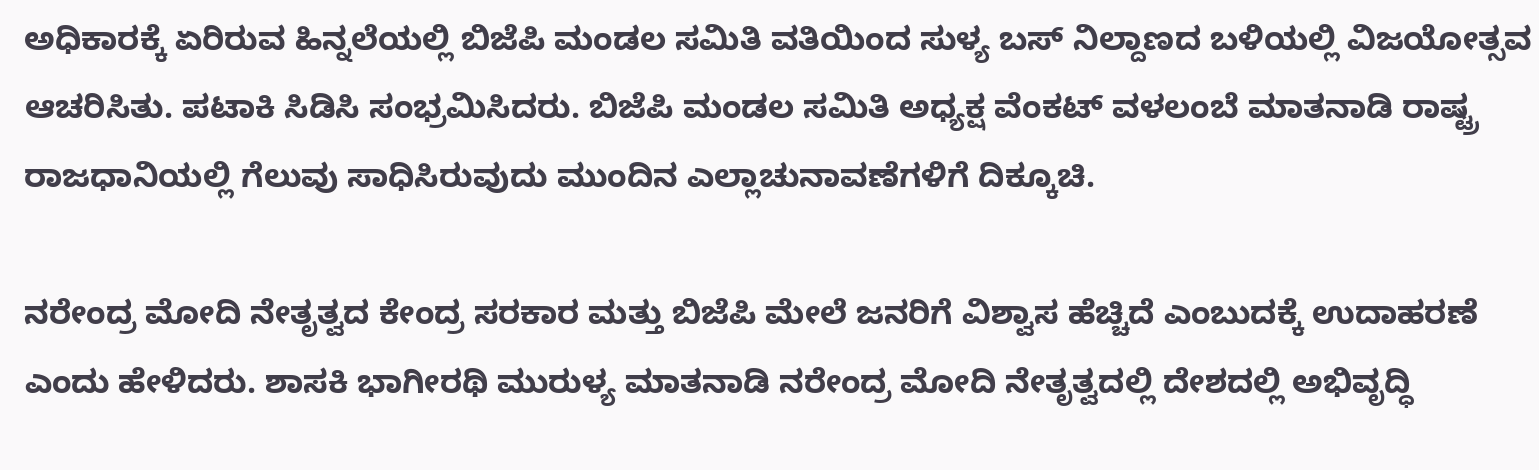ಅಧಿಕಾರಕ್ಕೆ ಏರಿರುವ ಹಿನ್ನಲೆಯಲ್ಲಿ ಬಿಜೆಪಿ ಮಂಡಲ ಸಮಿತಿ ವತಿಯಿಂದ ಸುಳ್ಯ ಬಸ್ ನಿಲ್ದಾಣದ ಬಳಿಯಲ್ಲಿ ವಿಜಯೋತ್ಸವ ಆಚರಿಸಿತು. ಪಟಾಕಿ ಸಿಡಿಸಿ ಸಂಭ್ರಮಿಸಿದರು. ಬಿಜೆಪಿ ಮಂಡಲ ಸಮಿತಿ ಅಧ್ಯಕ್ಷ ವೆಂಕಟ್ ವಳಲಂಬೆ ಮಾತನಾಡಿ ರಾಷ್ಟ್ರ ರಾಜಧಾನಿಯಲ್ಲಿ ಗೆಲುವು ಸಾಧಿಸಿರುವುದು ಮುಂದಿನ ಎಲ್ಲಾಚುನಾವಣೆಗಳಿಗೆ ದಿಕ್ಕೂಚಿ.

ನರೇಂದ್ರ ಮೋದಿ ನೇತೃತ್ವದ ಕೇಂದ್ರ ಸರಕಾರ ಮತ್ತು ಬಿಜೆಪಿ ಮೇಲೆ ಜನರಿಗೆ ವಿಶ್ವಾಸ ಹೆಚ್ಚಿದೆ ಎಂಬುದಕ್ಕೆ ಉದಾಹರಣೆ ಎಂದು ಹೇಳಿದರು. ಶಾಸಕಿ ಭಾಗೀರಥಿ ಮುರುಳ್ಯ ಮಾತನಾಡಿ ನರೇಂದ್ರ ಮೋದಿ ನೇತೃತ್ವದಲ್ಲಿ ದೇಶದಲ್ಲಿ ಅಭಿವೃದ್ಧಿ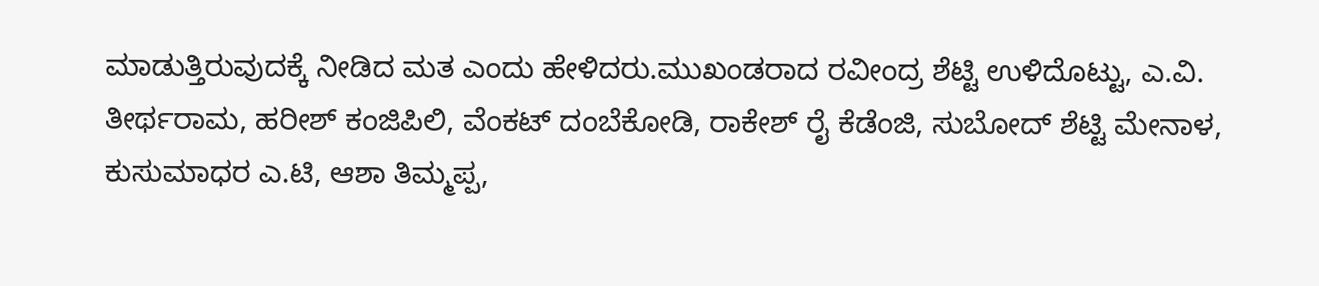ಮಾಡುತ್ತಿರುವುದಕ್ಕೆ ನೀಡಿದ ಮತ ಎಂದು ಹೇಳಿದರು.ಮುಖಂಡರಾದ ರವೀಂದ್ರ ಶೆಟ್ಟಿ ಉಳಿದೊಟ್ಟು, ಎ.ವಿ. ತೀರ್ಥರಾಮ, ಹರೀಶ್ ಕಂಜಿಪಿಲಿ, ವೆಂಕಟ್ ದಂಬೆಕೋಡಿ, ರಾಕೇಶ್ ರೈ ಕೆಡೆಂಜಿ, ಸುಬೋದ್ ಶೆಟ್ಟಿ ಮೇನಾಳ, ಕುಸುಮಾಧರ ಎ.ಟಿ, ಆಶಾ ತಿಮ್ಮಪ್ಪ,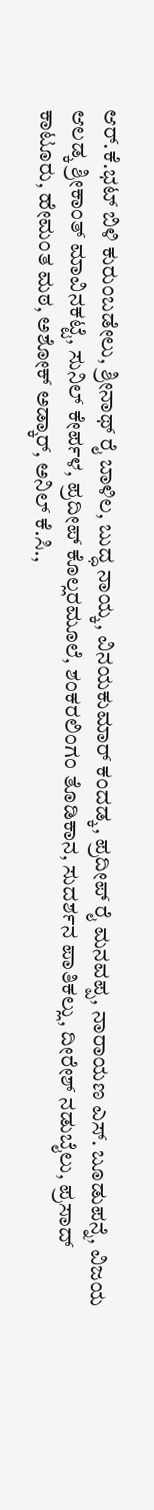ಆರ್.ಕೆ.ಭಟ್ ಬಿಳಿ ಕುರುಂಬಡೇಲು, ಶ್ರೀನಾಥ್ ರೈ ಬಾಳಿಲ, ಬುದ್ಧ ನಾಯ್ಕ, ವಿನಯಕುಮಾರ್ ಕಂದಡ್ಕ, ಪ್ರದೀಪ್ ರೈ ಮನವಪ್ಪ, ನಾರಾಯಣ ಎಸ್. ಬೂಡುಪನ್ನೆ, ವಿಜಯ ಆಲಡ್ಕ ಶ್ರೀಕಾಂತ್ ಮಾವಿನಕಟ್ಟೆ, ಸುನಿಲ್ ಕೇರ್ಪಳ, ಪ್ರದೀಪ್ ಕೊಲ್ಲರಮೂಲೆ, ಶಂಕರಲಿಂಗಂ ತೊಡಿಕಾನ, ಸುದರ್ಶನ ಪಾತಿಕಲ್ಲು, ದೀರೇಶ್ ನಡುಬೈಲು, ಪ್ರಸಾದ್ ಕಾಟೂರು, ಹೇಮಂತ ಮಠ, ಅಶೋಕ್ ಅಡ್ಕಾರ್, ಅನಿಲ್ ಕೆ.ಸಿ.,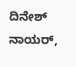ದಿನೇಶ್ ನಾಯರ್,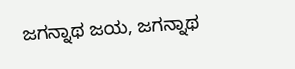ಜಗನ್ನಾಥ ಜಯ, ಜಗನ್ನಾಥ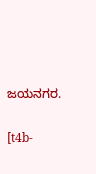ಜಯನಗರ.

[t4b-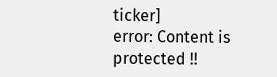ticker]
error: Content is protected !!